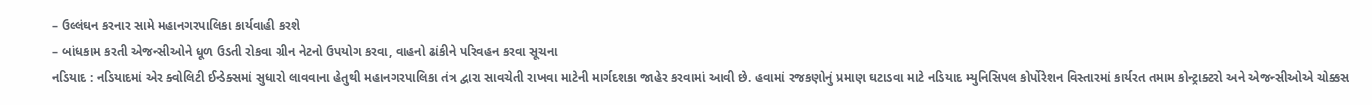– ઉલ્લંઘન કરનાર સામે મહાનગરપાલિકા કાર્યવાહી કરશે
– બાંધકામ કરતી એજન્સીઓને ધૂળ ઉડતી રોકવા ગ્રીન નેટનો ઉપયોગ કરવા, વાહનો ઢાંકીને પરિવહન કરવા સૂચના
નડિયાદ : નડિયાદમાં એર ક્વોલિટી ઈન્ડેક્સમાં સુધારો લાવવાના હેતુથી મહાનગરપાલિકા તંત્ર દ્વારા સાવચેતી રાખવા માટેની માર્ગદશકા જાહેર કરવામાં આવી છે. હવામાં રજકણોનું પ્રમાણ ઘટાડવા માટે નડિયાદ મ્યુનિસિપલ કોર્પોરેશન વિસ્તારમાં કાર્યરત તમામ કોન્ટ્રાક્ટરો અને એજન્સીઓએ ચોક્કસ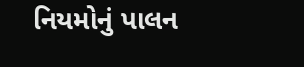નિયમોનું પાલન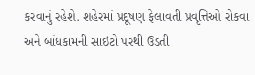કરવાનું રહેશે. શહેરમાં પ્રદૂષણ ફેલાવતી પ્રવૃત્તિઓ રોકવા અને બાંધકામની સાઇટો પરથી ઉડતી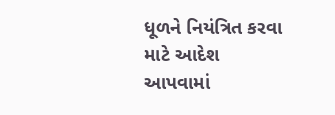ધૂળને નિયંત્રિત કરવા માટે આદેશ આપવામાં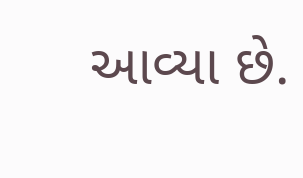આવ્યા છે.